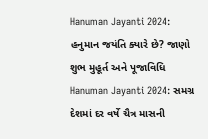Hanuman Jayanti 2024: હનુમાન જયંતિ ક્યારે છે? જાણો શુભ મુહૂર્ત અને પૂજાવિધિ
Hanuman Jayanti 2024: સમગ્ર દેશમાં દર વર્ષે ચૈત્ર માસની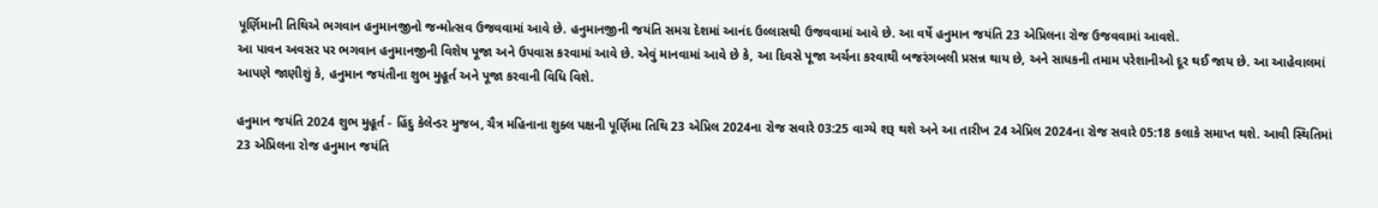પૂર્ણિમાની તિથિએ ભગવાન હનુમાનજીનો જન્મોત્સવ ઉજવવામાં આવે છે. હનુમાનજીની જયંતિ સમગ્ર દેશમાં આનંદ ઉલ્લાસથી ઉજવવામાં આવે છે. આ વર્ષે હનુમાન જયંતિ 23 એપ્રિલના રોજ ઉજવવામાં આવશે.
આ પાવન અવસર પર ભગવાન હનુમાનજીની વિશેષ પૂજા અને ઉપવાસ કરવામાં આવે છે. એવું માનવામાં આવે છે કે, આ દિવસે પૂજા અર્ચના કરવાથી બજરંગબલી પ્રસન્ન થાય છે, અને સાધકની તમામ પરેશાનીઓ દૂર થઈ જાય છે. આ આહેવાલમાં આપણે જાણીશું કે, હનુમાન જયંતીના શુભ મુહૂર્ત અને પૂજા કરવાની વિધિ વિશે.

હનુમાન જયંતિ 2024 શુભ મુહૂર્ત - હિંદુ કેલેન્ડર મુજબ, ચૈત્ર મહિનાના શુક્લ પક્ષની પૂર્ણિમા તિથિ 23 એપ્રિલ 2024ના રોજ સવારે 03:25 વાગ્યે શરૂ થશે અને આ તારીખ 24 એપ્રિલ 2024ના રોજ સવારે 05:18 કલાકે સમાપ્ત થશે. આવી સ્થિતિમાં 23 એપ્રિલના રોજ હનુમાન જયંતિ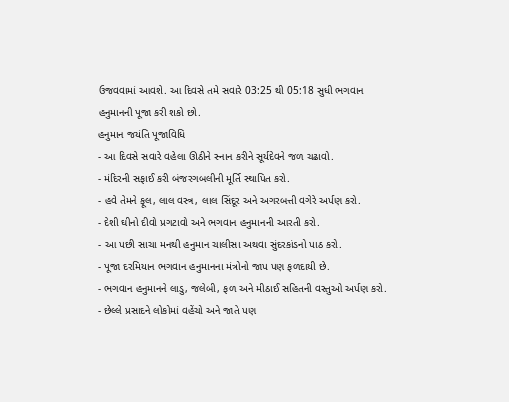ઉજવવામાં આવશે. આ દિવસે તમે સવારે 03:25 થી 05:18 સુધી ભગવાન હનુમાનની પૂજા કરી શકો છો.
હનુમાન જયંતિ પૂજાવિધિ
- આ દિવસે સવારે વહેલા ઊઠીને સ્નાન કરીને સૂર્યદેવને જળ ચઢાવો.
- મંદિરની સફાઈ કરી બંજરગબલીની મૂર્તિ સ્થાપિત કરો.
- હવે તેમને ફૂલ, લાલ વસ્ત્ર, લાલ સિંદૂર અને અગરબત્તી વગેરે અર્પણ કરો.
- દેશી ઘીનો દીવો પ્રગટાવો અને ભગવાન હનુમાનની આરતી કરો.
- આ પછી સાચા મનથી હનુમાન ચાલીસા અથવા સુંદરકાંડનો પાઠ કરો.
- પૂજા દરમિયાન ભગવાન હનુમાનના મંત્રોનો જાપ પણ ફળદાયી છે.
- ભગવાન હનુમાનને લાડુ, જલેબી, ફળ અને મીઠાઈ સહિતની વસ્તુઓ અર્પણ કરો.
- છેલ્લે પ્રસાદને લોકોમાં વહેંચો અને જાતે પણ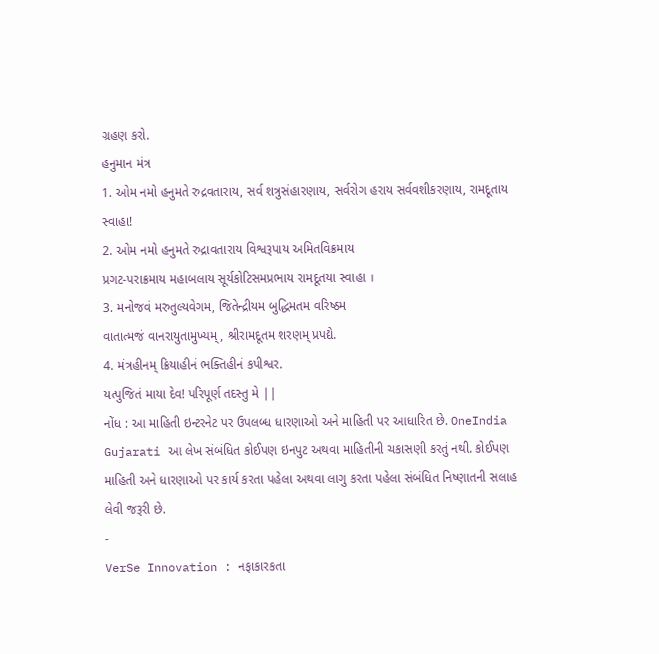ગ્રહણ કરો.
હનુમાન મંત્ર
1. ઓમ નમો હનુમતે રુદ્રવતારાય, સર્વ શત્રુસંહારણાય, સર્વરોગ હરાય સર્વવશીકરણાય, રામદૂતાય સ્વાહા!
2. ઓમ નમો હનુમતે રુદ્રાવતારાય વિશ્વરૂપાય અમિતવિક્રમાય
પ્રગટ-પરાક્રમાય મહાબલાય સૂર્યકોટિસમપ્રભાય રામદૂતયા સ્વાહા ।
3. મનોજવં મરુતુલ્યવેગમ, જિતેન્દ્રીયમ બુદ્ધિમતમ વરિષ્ઠમ
વાતાત્મજં વાનરાયુતામુખ્યમ્, શ્રીરામદૂતમ શરણમ્ પ્રપદ્યે.
4. મંત્રહીનમ્ ક્રિયાહીનં ભક્તિહીનં કપીશ્વર.
યત્પુજિતં માયા દેવ! પરિપૂર્ણ તદસ્તુ મે ||
નોંધ : આ માહિતી ઇન્ટરનેટ પર ઉપલબ્ધ ધારણાઓ અને માહિતી પર આધારિત છે. OneIndia Gujarati આ લેખ સંબંધિત કોઈપણ ઇનપુટ અથવા માહિતીની ચકાસણી કરતું નથી. કોઈપણ માહિતી અને ધારણાઓ પર કાર્ય કરતા પહેલા અથવા લાગુ કરતા પહેલા સંબંધિત નિષ્ણાતની સલાહ લેવી જરૂરી છે.
-
VerSe Innovation : નફાકારકતા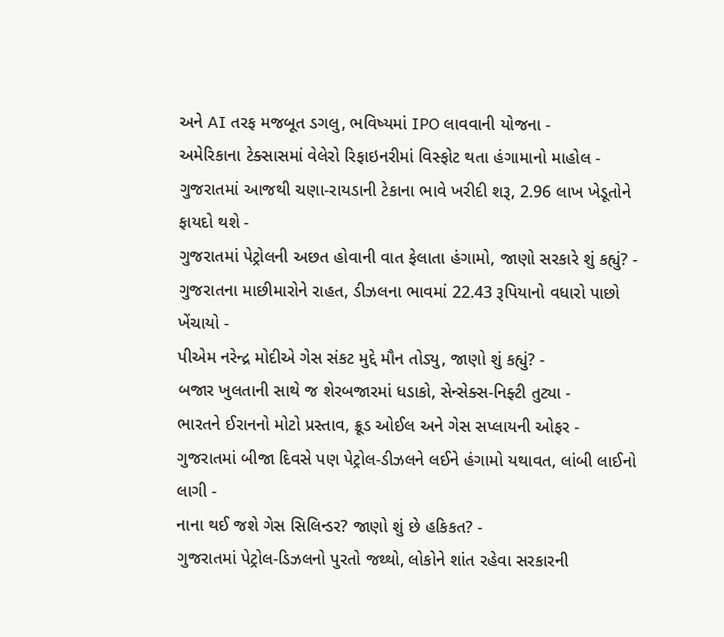અને AI તરફ મજબૂત ડગલુ, ભવિષ્યમાં IPO લાવવાની યોજના -
અમેરિકાના ટેક્સાસમાં વેલેરો રિફાઇનરીમાં વિસ્ફોટ થતા હંગામાનો માહોલ -
ગુજરાતમાં આજથી ચણા-રાયડાની ટેકાના ભાવે ખરીદી શરૂ, 2.96 લાખ ખેડૂતોને ફાયદો થશે -
ગુજરાતમાં પેટ્રોલની અછત હોવાની વાત ફેલાતા હંગામો, જાણો સરકારે શું કહ્યું? -
ગુજરાતના માછીમારોને રાહત, ડીઝલના ભાવમાં 22.43 રૂપિયાનો વધારો પાછો ખેંચાયો -
પીએમ નરેન્દ્ર મોદીએ ગેસ સંકટ મુદ્દે મૌન તોડ્યુ, જાણો શું કહ્યું? -
બજાર ખુલતાની સાથે જ શેરબજારમાં ધડાકો, સેન્સેક્સ-નિફ્ટી તુટ્યા -
ભારતને ઈરાનનો મોટો પ્રસ્તાવ, ક્રૂડ ઓઈલ અને ગેસ સપ્લાયની ઓફર -
ગુજરાતમાં બીજા દિવસે પણ પેટ્રોલ-ડીઝલને લઈને હંગામો યથાવત, લાંબી લાઈનો લાગી -
નાના થઈ જશે ગેસ સિલિન્ડર? જાણો શું છે હકિકત? -
ગુજરાતમાં પેટ્રોલ-ડિઝલનો પુરતો જથ્થો, લોકોને શાંત રહેવા સરકારની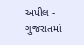અપીલ -
ગુજરાતમાં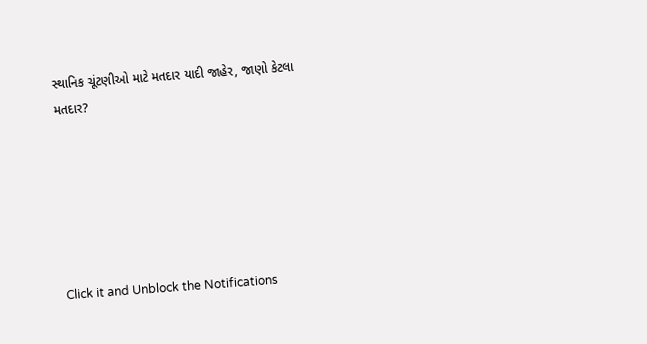સ્થાનિક ચૂંટણીઓ માટે મતદાર યાદી જાહેર, જાણો કેટલા મતદાર?






Click it and Unblock the Notifications